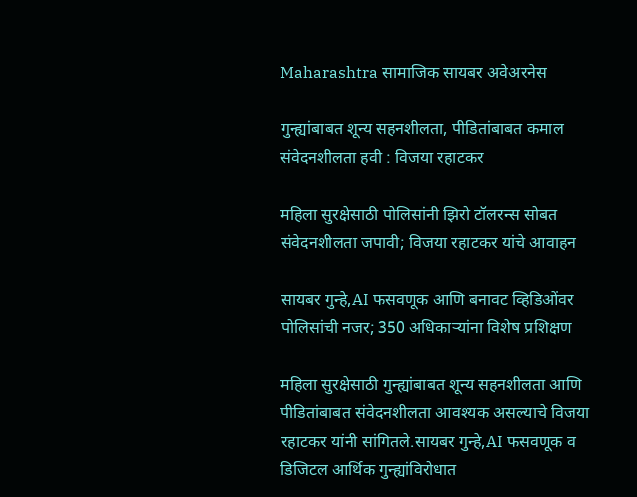Maharashtra सामाजिक सायबर अवेअरनेस

गुन्ह्यांबाबत शून्य सहनशीलता, पीडितांबाबत कमाल संवेदनशीलता हवी : विजया रहाटकर

महिला सुरक्षेसाठी पोलिसांनी झिरो टॉलरन्स सोबत संवेदनशीलता जपावी; विजया रहाटकर यांचे आवाहन

सायबर गुन्हे,AI फसवणूक आणि बनावट व्हिडिओंवर पोलिसांची नजर; 350 अधिकाऱ्यांना विशेष प्रशिक्षण

महिला सुरक्षेसाठी गुन्ह्यांबाबत शून्य सहनशीलता आणि पीडितांबाबत संवेदनशीलता आवश्यक असल्याचे विजया रहाटकर यांनी सांगितले.सायबर गुन्हे,AI फसवणूक व डिजिटल आर्थिक गुन्ह्यांविरोधात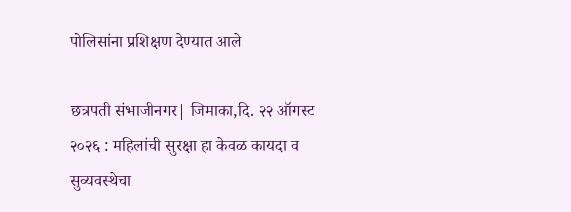पोलिसांना प्रशिक्षण देण्यात आले

छत्रपती संभाजीनगर| जिमाका,दि. २२ ऑगस्ट २०२६ : महिलांची सुरक्षा हा केवळ कायदा व सुव्यवस्थेचा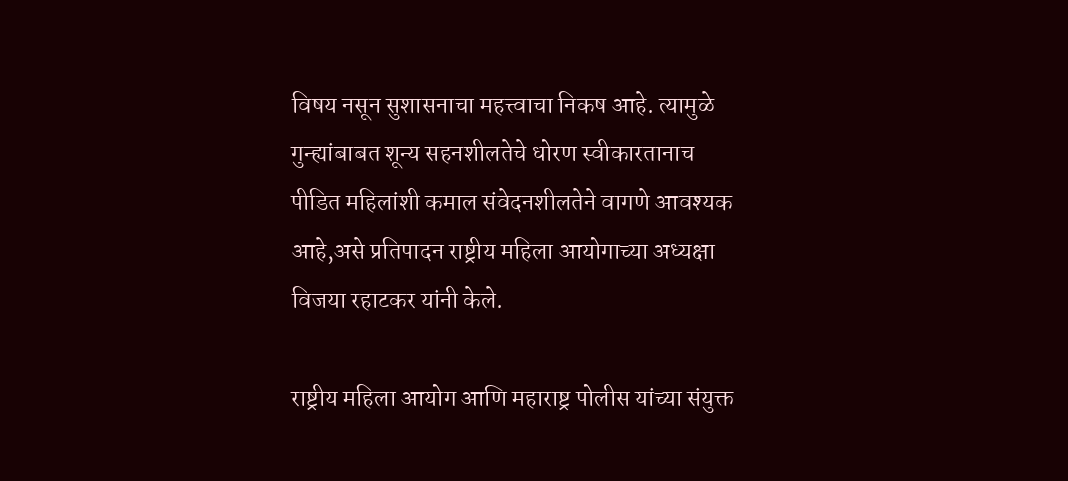विषय नसून सुशासनाचा महत्त्वाचा निकष आहे. त्यामुळे गुन्ह्यांबाबत शून्य सहनशीलतेचे धोरण स्वीकारतानाच पीडित महिलांशी कमाल संवेदनशीलतेने वागणे आवश्यक आहे,असे प्रतिपादन राष्ट्रीय महिला आयोगाच्या अध्यक्षा विजया रहाटकर यांनी केले.

राष्ट्रीय महिला आयोग आणि महाराष्ट्र पोलीस यांच्या संयुक्त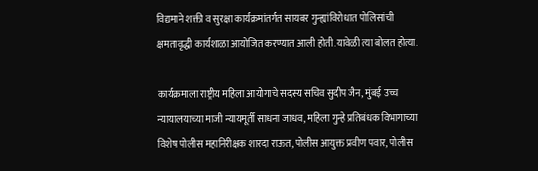विद्यमाने शक्ती व सुरक्षा कार्यक्रमांतर्गत सायबर गुन्ह्यांविरोधात पोलिसांची क्षमतावृद्धी कार्यशाळा आयोजित करण्यात आली होती.यावेळी त्या बोलत होत्या.

कार्यक्रमाला राष्ट्रीय महिला आयोगाचे सदस्य सचिव सुदीप जैन, मुंबई उच्च न्यायालयाच्या माजी न्यायमूर्ती साधना जाधव, महिला गुन्हे प्रतिबंधक विभागाच्या विशेष पोलीस महानिरीक्षक शारदा राऊत, पोलीस आयुक्त प्रवीण पवार, पोलीस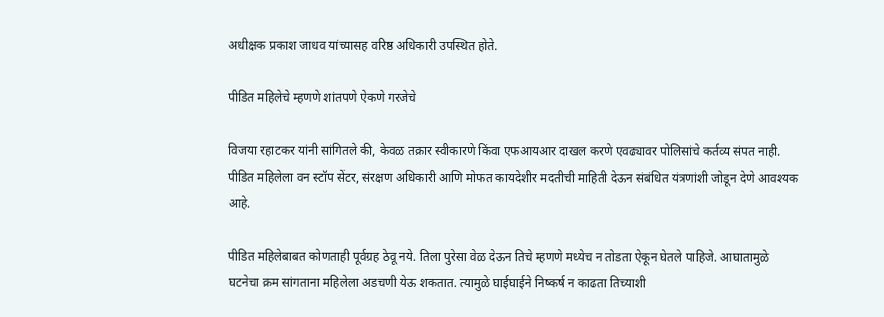अधीक्षक प्रकाश जाधव यांच्यासह वरिष्ठ अधिकारी उपस्थित होते.

पीडित महिलेचे म्हणणे शांतपणे ऐकणे गरजेचे

विजया रहाटकर यांनी सांगितले की, केवळ तक्रार स्वीकारणे किंवा एफआयआर दाखल करणे एवढ्यावर पोलिसांचे कर्तव्य संपत नाही. पीडित महिलेला वन स्टॉप सेंटर, संरक्षण अधिकारी आणि मोफत कायदेशीर मदतीची माहिती देऊन संबंधित यंत्रणांशी जोडून देणे आवश्यक आहे.

पीडित महिलेबाबत कोणताही पूर्वग्रह ठेवू नये. तिला पुरेसा वेळ देऊन तिचे म्हणणे मध्येच न तोडता ऐकून घेतले पाहिजे. आघातामुळे घटनेचा क्रम सांगताना महिलेला अडचणी येऊ शकतात. त्यामुळे घाईघाईने निष्कर्ष न काढता तिच्याशी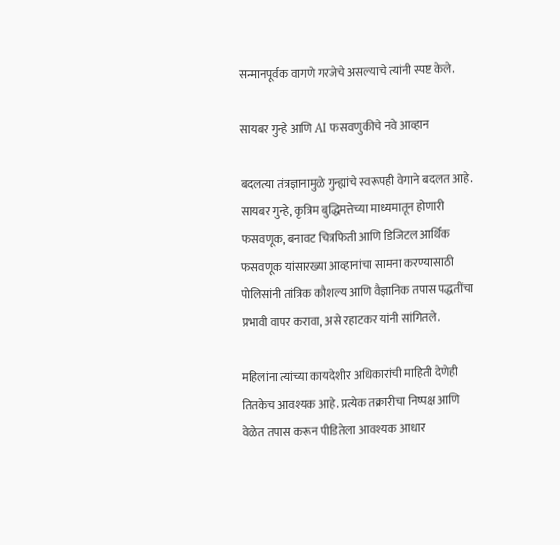सन्मानपूर्वक वागणे गरजेचे असल्याचे त्यांनी स्पष्ट केले.

सायबर गुन्हे आणि AI फसवणुकीचे नवे आव्हान

बदलत्या तंत्रज्ञानामुळे गुन्ह्यांचे स्वरूपही वेगाने बदलत आहे. सायबर गुन्हे, कृत्रिम बुद्धिमत्तेच्या माध्यमातून होणारी फसवणूक, बनावट चित्रफिती आणि डिजिटल आर्थिक फसवणूक यांसारख्या आव्हानांचा सामना करण्यासाठी पोलिसांनी तांत्रिक कौशल्य आणि वैज्ञानिक तपास पद्धतींचा प्रभावी वापर करावा, असे रहाटकर यांनी सांगितले.

महिलांना त्यांच्या कायदेशीर अधिकारांची माहिती देणेही तितकेच आवश्यक आहे. प्रत्येक तक्रारीचा निष्पक्ष आणि वेळेत तपास करून पीडितेला आवश्यक आधार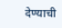देण्याची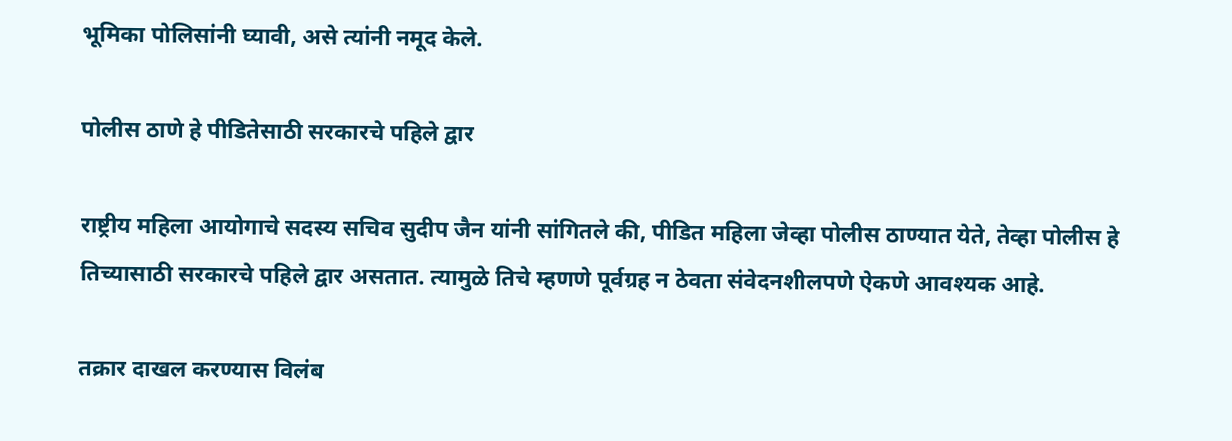भूमिका पोलिसांनी घ्यावी, असे त्यांनी नमूद केले.

पोलीस ठाणे हे पीडितेसाठी सरकारचे पहिले द्वार

राष्ट्रीय महिला आयोगाचे सदस्य सचिव सुदीप जैन यांनी सांगितले की, पीडित महिला जेव्हा पोलीस ठाण्यात येते, तेव्हा पोलीस हे तिच्यासाठी सरकारचे पहिले द्वार असतात. त्यामुळे तिचे म्हणणे पूर्वग्रह न ठेवता संवेदनशीलपणे ऐकणे आवश्यक आहे.

तक्रार दाखल करण्यास विलंब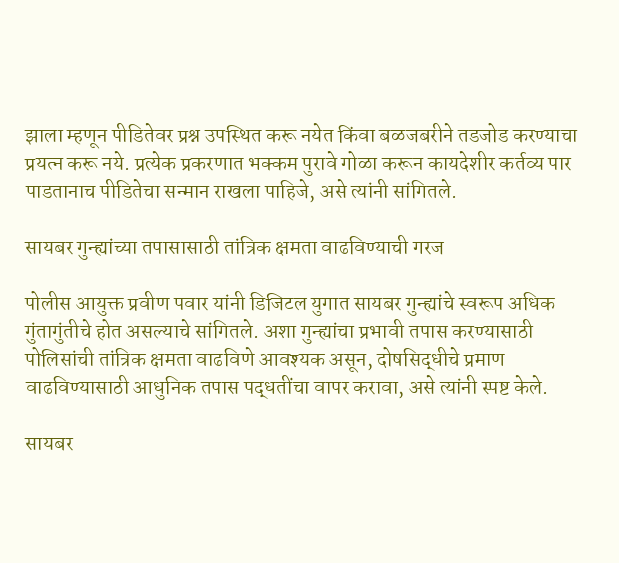झाला म्हणून पीडितेवर प्रश्न उपस्थित करू नयेत किंवा बळजबरीने तडजोड करण्याचा प्रयत्न करू नये. प्रत्येक प्रकरणात भक्कम पुरावे गोळा करून कायदेशीर कर्तव्य पार पाडतानाच पीडितेचा सन्मान राखला पाहिजे, असे त्यांनी सांगितले.

सायबर गुन्ह्यांच्या तपासासाठी तांत्रिक क्षमता वाढविण्याची गरज

पोलीस आयुक्त प्रवीण पवार यांनी डिजिटल युगात सायबर गुन्ह्यांचे स्वरूप अधिक गुंतागुंतीचे होत असल्याचे सांगितले. अशा गुन्ह्यांचा प्रभावी तपास करण्यासाठी पोलिसांची तांत्रिक क्षमता वाढविणे आवश्यक असून, दोषसिद्धीचे प्रमाण वाढविण्यासाठी आधुनिक तपास पद्धतींचा वापर करावा, असे त्यांनी स्पष्ट केले.

सायबर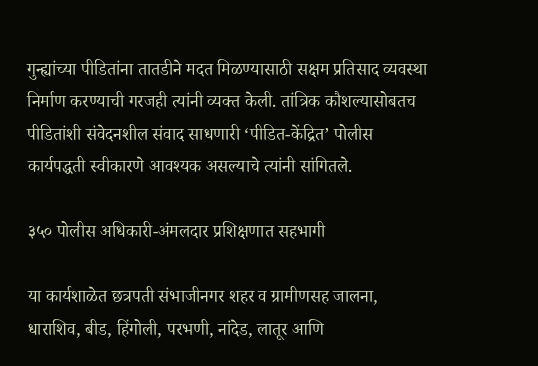गुन्ह्यांच्या पीडितांना तातडीने मदत मिळण्यासाठी सक्षम प्रतिसाद व्यवस्था निर्माण करण्याची गरजही त्यांनी व्यक्त केली. तांत्रिक कौशल्यासोबतच पीडितांशी संवेदनशील संवाद साधणारी ‘पीडित-केंद्रित’ पोलीस कार्यपद्धती स्वीकारणे आवश्यक असल्याचे त्यांनी सांगितले.

३५० पोलीस अधिकारी-अंमलदार प्रशिक्षणात सहभागी

या कार्यशाळेत छत्रपती संभाजीनगर शहर व ग्रामीणसह जालना, धाराशिव, बीड, हिंगोली, परभणी, नांदेड, लातूर आणि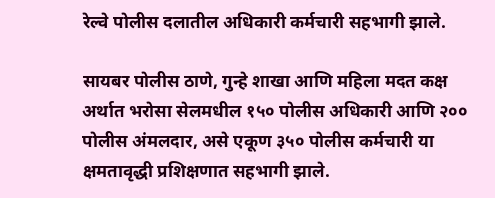रेल्वे पोलीस दलातील अधिकारी कर्मचारी सहभागी झाले.

सायबर पोलीस ठाणे, गुन्हे शाखा आणि महिला मदत कक्ष अर्थात भरोसा सेलमधील १५० पोलीस अधिकारी आणि २०० पोलीस अंमलदार, असे एकूण ३५० पोलीस कर्मचारी या क्षमतावृद्धी प्रशिक्षणात सहभागी झाले.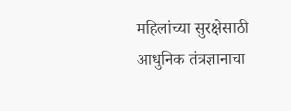महिलांच्या सुरक्षेसाठी आधुनिक तंत्रज्ञानाचा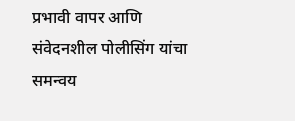प्रभावी वापर आणि संवेदनशील पोलीसिंग यांचा समन्वय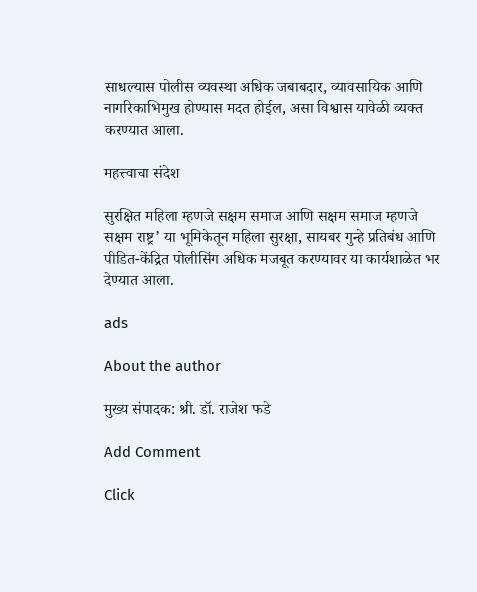साधल्यास पोलीस व्यवस्था अधिक जबाबदार, व्यावसायिक आणि नागरिकाभिमुख होण्यास मदत होईल, असा विश्वास यावेळी व्यक्त करण्यात आला.

महत्त्वाचा संदेश

सुरक्षित महिला म्हणजे सक्षम समाज आणि सक्षम समाज म्हणजे सक्षम राष्ट्र’ या भूमिकेतून महिला सुरक्षा, सायबर गुन्हे प्रतिबंध आणि पीडित-केंद्रित पोलीसिंग अधिक मजबूत करण्यावर या कार्यशाळेत भर देण्यात आला.

ads

About the author

मुख्य संपादक: श्री. डॉ. राजेश फडे

Add Comment

Click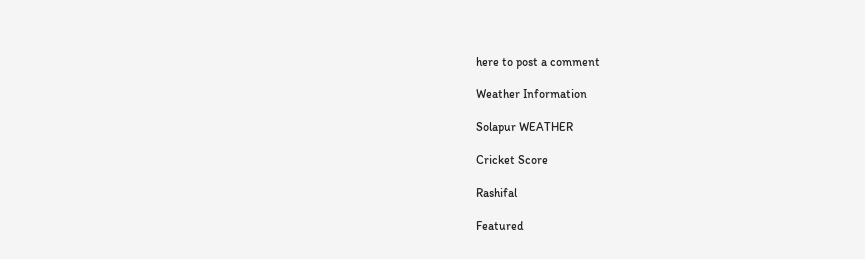here to post a comment

Weather Information

Solapur WEATHER

Cricket Score

Rashifal

Featured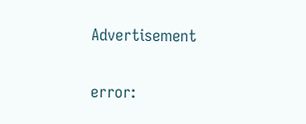Advertisement

error: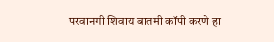परवानगी शिवाय बातमी कॉपी करणे हा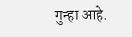गुन्हा आहे.